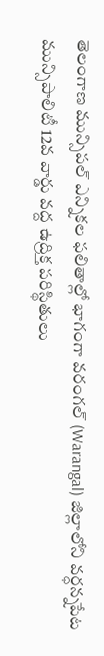తెలంగాణ మున్సిపల్ ఎన్నికల ఫలితాల్లో భాగంగా వరంగల్ (Warangal) జిల్లాలోని వర్ధన్నపేట మున్సిపాలిటీ 12వ వార్డు వద్ద ఉద్రిక్త పరిస్థితులు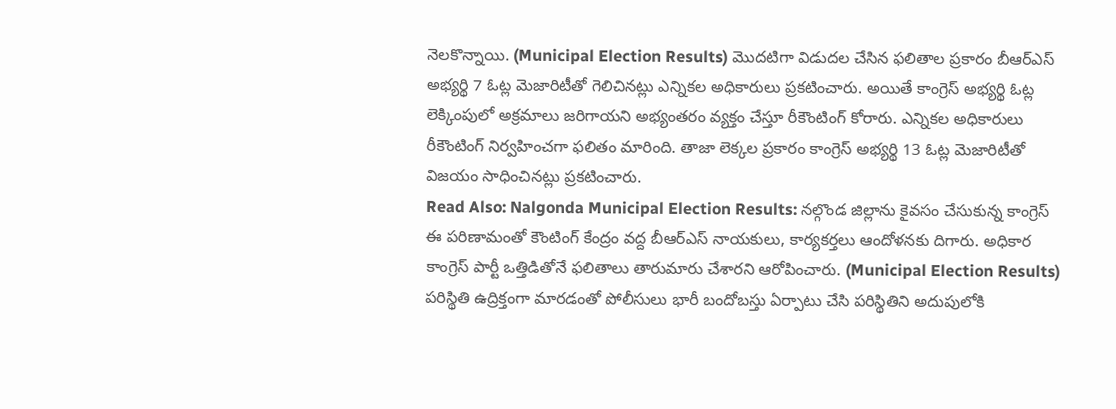నెలకొన్నాయి. (Municipal Election Results) మొదటిగా విడుదల చేసిన ఫలితాల ప్రకారం బీఆర్ఎస్ అభ్యర్థి 7 ఓట్ల మెజారిటీతో గెలిచినట్లు ఎన్నికల అధికారులు ప్రకటించారు. అయితే కాంగ్రెస్ అభ్యర్థి ఓట్ల లెక్కింపులో అక్రమాలు జరిగాయని అభ్యంతరం వ్యక్తం చేస్తూ రీకౌంటింగ్ కోరారు. ఎన్నికల అధికారులు రీకౌంటింగ్ నిర్వహించగా ఫలితం మారింది. తాజా లెక్కల ప్రకారం కాంగ్రెస్ అభ్యర్థి 13 ఓట్ల మెజారిటీతో విజయం సాధించినట్లు ప్రకటించారు.
Read Also: Nalgonda Municipal Election Results: నల్గొండ జిల్లాను కైవసం చేసుకున్న కాంగ్రెస్
ఈ పరిణామంతో కౌంటింగ్ కేంద్రం వద్ద బీఆర్ఎస్ నాయకులు, కార్యకర్తలు ఆందోళనకు దిగారు. అధికార కాంగ్రెస్ పార్టీ ఒత్తిడితోనే ఫలితాలు తారుమారు చేశారని ఆరోపించారు. (Municipal Election Results) పరిస్థితి ఉద్రిక్తంగా మారడంతో పోలీసులు భారీ బందోబస్తు ఏర్పాటు చేసి పరిస్థితిని అదుపులోకి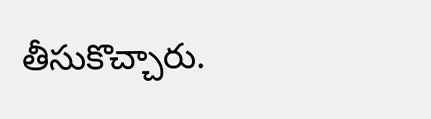తీసుకొచ్చారు.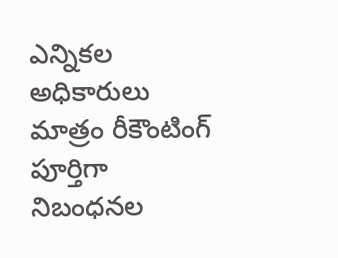ఎన్నికల అధికారులు మాత్రం రీకౌంటింగ్ పూర్తిగా నిబంధనల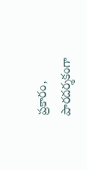ప్రకారం, పారదర్శకంగా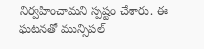నిర్వహించామని స్పష్టం చేశారు. ఈ ఘటనతో మున్సిపల్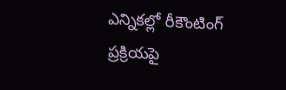ఎన్నికల్లో రీకౌంటింగ్ ప్రక్రియపై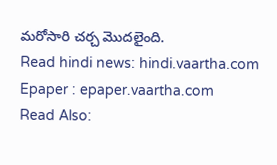మరోసారి చర్చ మొదలైంది.
Read hindi news: hindi.vaartha.com
Epaper : epaper.vaartha.com
Read Also: